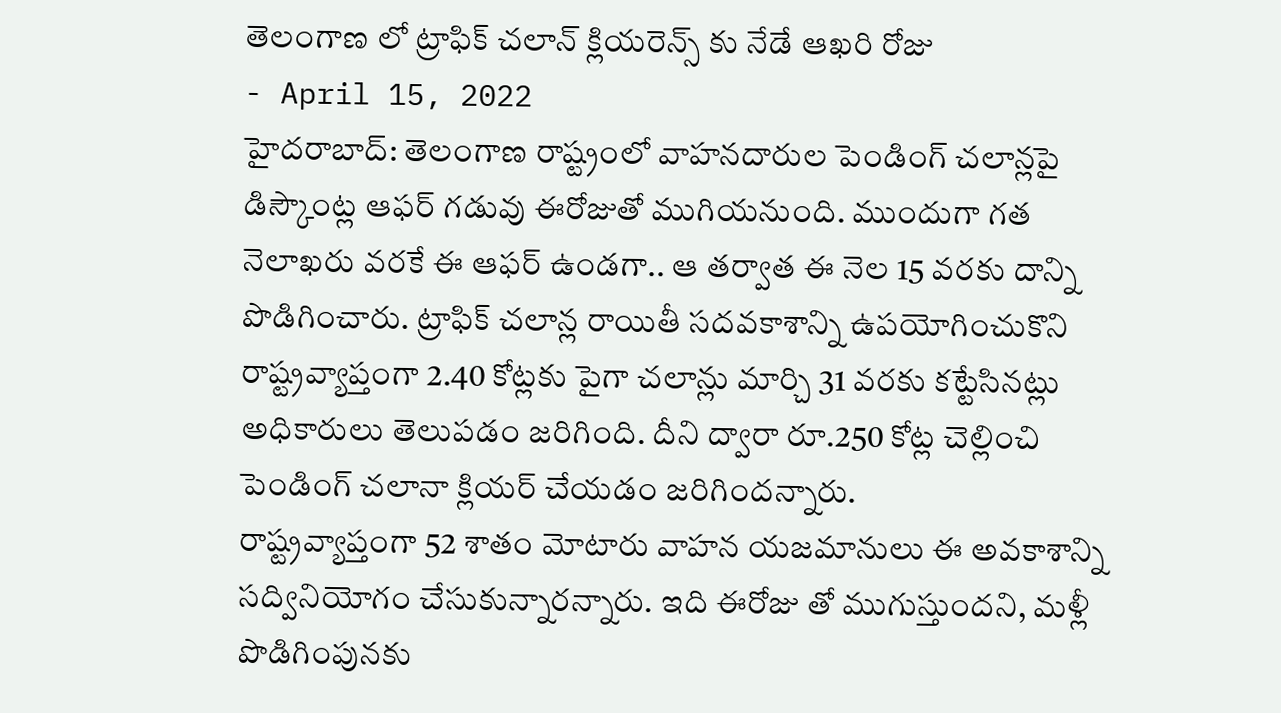తెలంగాణ లో ట్రాఫిక్ చలాన్ క్లియరెన్స్ కు నేడే ఆఖరి రోజు
- April 15, 2022
హైదరాబాద్: తెలంగాణ రాష్ట్రంలో వాహనదారుల పెండింగ్ చలాన్లపై డిస్కౌంట్ల ఆఫర్ గడువు ఈరోజుతో ముగియనుంది. ముందుగా గత నెలాఖరు వరకే ఈ ఆఫర్ ఉండగా.. ఆ తర్వాత ఈ నెల 15 వరకు దాన్ని పొడిగించారు. ట్రాఫిక్ చలాన్ల రాయితీ సదవకాశాన్ని ఉపయోగించుకొని రాష్ట్రవ్యాప్తంగా 2.40 కోట్లకు పైగా చలాన్లు మార్చి 31 వరకు కట్టేసినట్లు అధికారులు తెలుపడం జరిగింది. దీని ద్వారా రూ.250 కోట్ల చెల్లించి పెండింగ్ చలానా క్లియర్ చేయడం జరిగిందన్నారు.
రాష్ట్రవ్యాప్తంగా 52 శాతం మోటారు వాహన యజమానులు ఈ అవకాశాన్ని సద్వినియోగం చేసుకున్నారన్నారు. ఇది ఈరోజు తో ముగుస్తుందని, మళ్లీ పొడిగింపునకు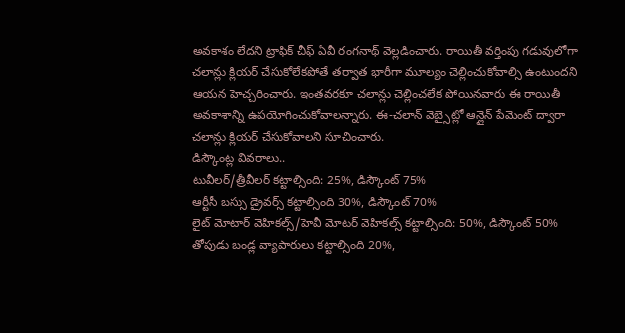అవకాశం లేదని ట్రాఫిక్ చీఫ్ ఏవీ రంగనాథ్ వెల్లడించారు. రాయితీ వర్తింపు గడువులోగా చలాన్లు క్లియర్ చేసుకోలేకపోతే తర్వాత భారీగా మూల్యం చెల్లించుకోవాల్సి ఉంటుందని ఆయన హెచ్చరించారు. ఇంతవరకూ చలాన్లు చెల్లించలేక పోయినవారు ఈ రాయితీ అవకాశాన్ని ఉపయోగించుకోవాలన్నారు. ఈ-చలాన్ వెబ్సైట్లో ఆన్లైన్ పేమెంట్ ద్వారా చలాన్లు క్లియర్ చేసుకోవాలని సూచించారు.
డిస్కౌంట్ల వివరాలు..
టువీలర్/త్రీవీలర్ కట్టాల్సింది: 25%, డిస్కౌంట్ 75%
ఆర్టీసీ బస్సు డ్రైవర్స్ కట్టాల్సింది 30%, డిస్కౌంట్ 70%
లైట్ మోటార్ వెహికల్స్/హెవీ మోటర్ వెహికల్స్ కట్టాల్సింది: 50%, డిస్కౌంట్ 50%
తోపుడు బండ్ల వ్యాపారులు కట్టాల్సింది 20%,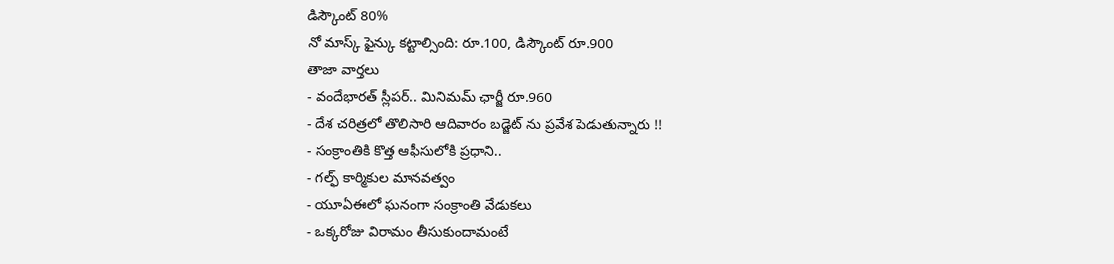డిస్కౌంట్ 80%
నో మాస్క్ ఫైన్కు కట్టాల్సింది: రూ.100, డిస్కౌంట్ రూ.900
తాజా వార్తలు
- వందేభారత్ స్లీపర్.. మినిమమ్ ఛార్జీ రూ.960
- దేశ చరిత్రలో తొలిసారి ఆదివారం బడ్జెట్ ను ప్రవేశ పెడుతున్నారు !!
- సంక్రాంతికి కొత్త ఆఫీసులోకి ప్రధాని..
- గల్ఫ్ కార్మికుల మానవత్వం
- యూఏఈలో ఘనంగా సంక్రాంతి వేడుకలు
- ఒక్కరోజు విరామం తీసుకుందామంటే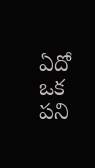ఏదో ఒక పని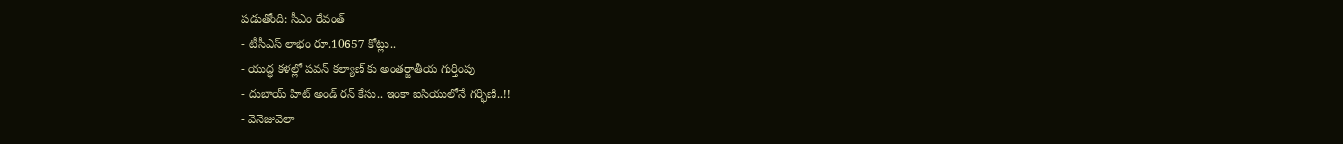పడుతోంది: సీఎం రేవంత్
- టీసీఎస్ లాభం రూ.10657 కోట్లు..
- యుద్ధ కళల్లో పవన్ కల్యాణ్ కు అంతర్జాతీయ గుర్తింపు
- దుబాయ్ హిట్ అండ్ రన్ కేసు.. ఇంకా ఐసియులోనే గర్భిణి..!!
- వెనెజువెలా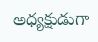అధ్యక్షుడుగా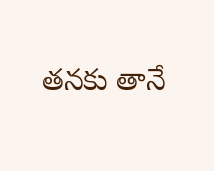తనకు తానే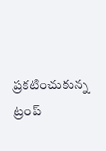ప్రకటించుకున్న ట్రంప్